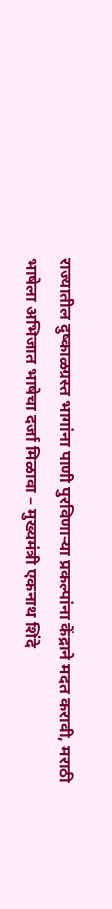राज्यातील दुष्काळग्रस्त भागांना पाणी पुरविणाऱ्या प्रकल्पांना केंद्राने मदत करावी, मराठी भाषेला अभिजात भाषेचा दर्जा मिळावा – मुख्यमंत्री एकनाथ शिंदे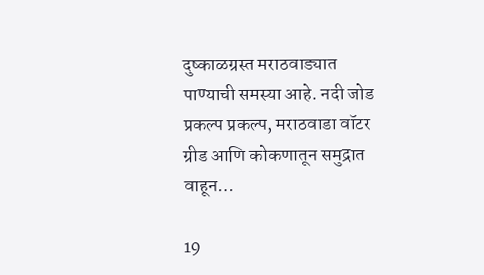दुष्काळग्रस्त मराठवाड्यात पाण्याची समस्या आहे. नदी जोड प्रकल्प प्रकल्प, मराठवाडा वॉटर ग्रीड आणि कोकणातून समुद्रात वाहून…

19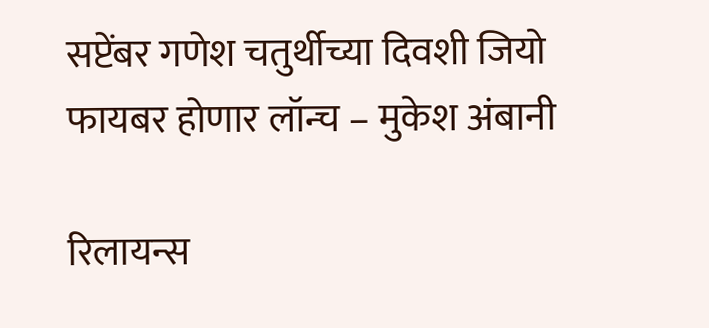सप्टेंबर गणेश चतुर्थीच्या दिवशी जियो फायबर होणार लॉन्च – मुकेश अंबानी

रिलायन्स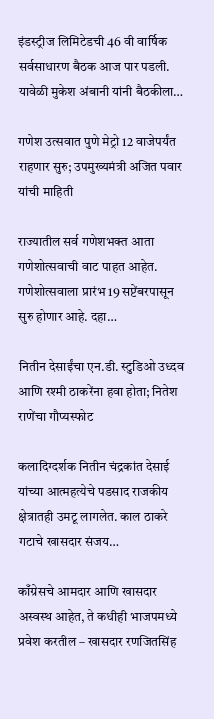इंडस्ट्रीज लिमिटेडची 46 वी वार्षिक सर्वसाधारण बैठक आज पार पडली. यावेळी मुकेश अंबानी यांनी बैठकीला…

गणेश उत्सवात पुणे मेट्रो 12 वाजेपर्यंत राहणार सुरु; उपमुख्यमंत्री अजित पवार यांची माहिती

राज्यातील सर्व गणेशभक्त आता गणेशोत्सवाची वाट पाहत आहेत. गणेशोत्सवाला प्रारंभ 19 सप्टेंबरपासून सुरु होणार आहे. दहा…

नितीन देसाईंचा एन.डी. स्टुडिओ उध्दव आणि रश्मी ठाकरेंना हवा होता; नितेश राणेंचा गौप्यस्फोट

कलादिग्दर्शक नितीन चंद्रकांत देसाई यांच्या आत्महत्येचे पडसाद राजकीय क्षेत्रातही उमटू लागलेत. काल ठाकरे गटाचे खासदार संजय…

काँग्रेसचे आमदार आणि खासदार अस्वस्थ आहेत, ते कधीही भाजपमध्ये प्रवेश करतील – खासदार रणजितसिंह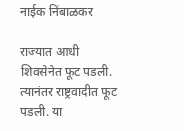नाईक निंबाळकर

राज्यात आधी शिवसेनेत फूट पडली. त्यानंतर राष्ट्रवादीत फूट पडली. या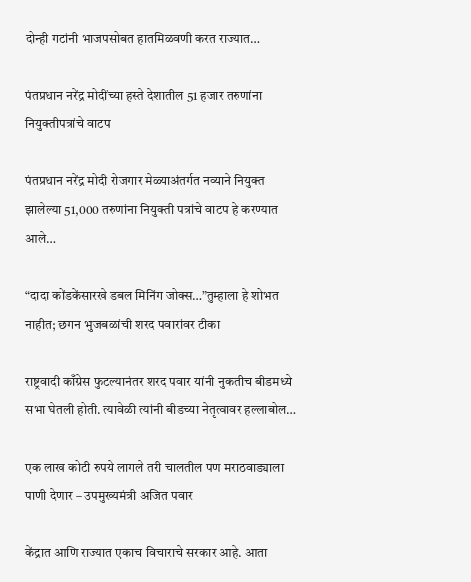दोन्ही गटांनी भाजपसोबत हातमिळवणी करत राज्यात…

पंतप्रधान नरेंद्र मोदींच्या हस्ते देशातील 51 हजार तरुणांना नियुक्तीपत्रांचे वाटप

पंतप्रधान नरेंद्र मोदी रोजगार मेळ्याअंतर्गत नव्याने नियुक्त झालेल्या 51,000 तरुणांना नियुक्ती पत्रांचे वाटप हे करण्यात आले…

“दादा कोंडकेंसारखे डबल मिनिंग जोक्स…”तुम्हाला हे शोभत नाहीत; छगन भुजबळांची शरद पवारांवर टीका

राष्ट्रवादी काँग्रेस फुटल्यानंतर शरद पवार यांनी नुकतीच बीडमध्ये सभा घेतली होती. त्यावेळी त्यांनी बीडच्या नेतृत्वावर हल्लाबोल…

एक लाख कोटी रुपये लागले तरी चालतील पण मराठवाड्याला पाणी देणार – उपमुख्यमंत्री अजित पवार

केंद्रात आणि राज्यात एकाच विचाराचे सरकार आहे. आता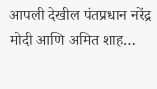आपली देखील पंतप्रधान नरेंद्र मोदी आणि अमित शाह…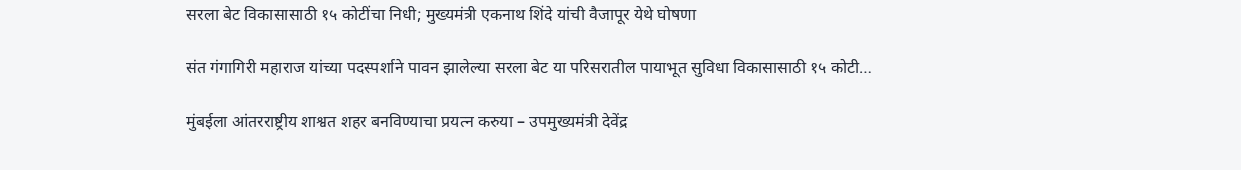सरला बेट विकासासाठी १५ कोटींचा निधी; मुख्यमंत्री एकनाथ शिंदे यांची वैजापूर येथे घोषणा

संत गंगागिरी महाराज यांच्या पदस्पर्शाने पावन झालेल्या सरला बेट या परिसरातील पायाभूत सुविधा विकासासाठी १५ कोटी…

मुंबईला आंतरराष्ट्रीय शाश्वत शहर बनविण्याचा प्रयत्न करुया – उपमुख्यमंत्री देवेंद्र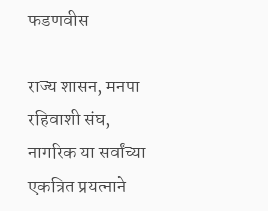फडणवीस

राज्य शासन, मनपा रहिवाशी संघ, नागरिक या सर्वांच्या एकत्रित प्रयत्नाने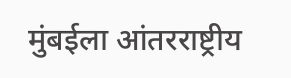मुंबईला आंतरराष्ट्रीय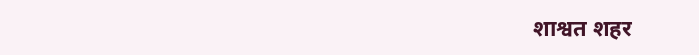शाश्वत शहर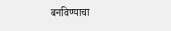बनविण्याचा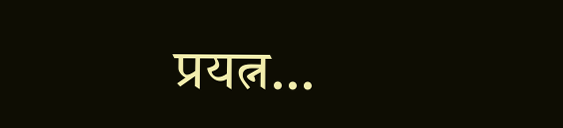प्रयत्न…